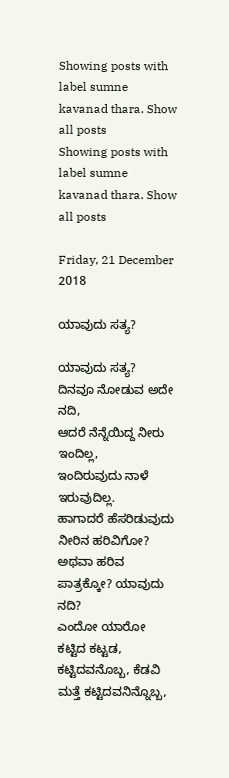Showing posts with label sumne kavanad thara. Show all posts
Showing posts with label sumne kavanad thara. Show all posts

Friday, 21 December 2018

ಯಾವುದು ಸತ್ಯ?

ಯಾವುದು ಸತ್ಯ?
ದಿನವೂ ನೋಡುವ ಅದೇ ನದಿ,
ಆದರೆ ನೆನ್ನೆಯಿದ್ದ ನೀರು ಇಂದಿಲ್ಲ,
ಇಂದಿರುವುದು ನಾಳೆ ಇರುವುದಿಲ್ಲ.
ಹಾಗಾದರೆ ಹೆಸರಿಡುವುದು ನೀರಿನ ಹರಿವಿಗೋ?
ಅಥವಾ ಹರಿವ ಪಾತ್ರಕ್ಕೋ? ಯಾವುದು ನದಿ?
ಎಂದೋ ಯಾರೋ ಕಟ್ಟಿದ ಕಟ್ಟಡ,
ಕಟ್ಟಿದವನೊಬ್ಬ, ಕೆಡವಿ ಮತ್ತೆ ಕಟ್ಟಿದವನಿನ್ನೊಬ್ಬ,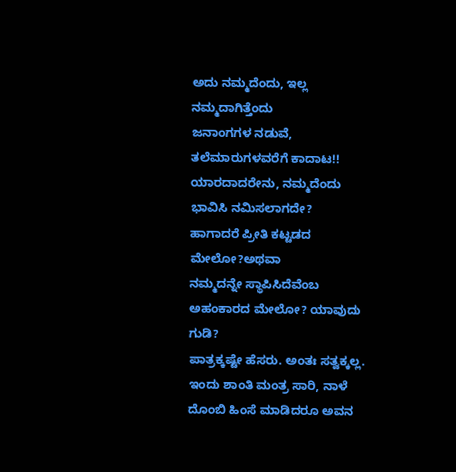ಅದು ನಮ್ಮದೆಂದು, ಇಲ್ಲ ನಮ್ಮದಾಗಿತ್ತೆಂದು
ಜನಾಂಗಗಳ ನಡುವೆ, ತಲೆಮಾರುಗಳವರೆಗೆ ಕಾದಾಟ!!
ಯಾರದಾದರೇನು, ನಮ್ಮದೆಂದು ಭಾವಿಸಿ ನಮಿಸಲಾಗದೇ?
ಹಾಗಾದರೆ ಪ್ರೀತಿ ಕಟ್ಟಡದ ಮೇಲೋ?ಅಥವಾ
ನಮ್ಮದನ್ನೇ ಸ್ಥಾಪಿಸಿದೆವೆಂಬ ಅಹಂಕಾರದ ಮೇಲೋ? ಯಾವುದು ಗುಡಿ?
ಪಾತ್ರಕ್ಕಷ್ಟೇ ಹೆಸರು. ಅಂತಃ ಸತ್ವಕ್ಕಲ್ಲ.
ಇಂದು ಶಾಂತಿ ಮಂತ್ರ ಸಾರಿ, ನಾಳೆ
ದೊಂಬಿ ಹಿಂಸೆ ಮಾಡಿದರೂ ಅವನ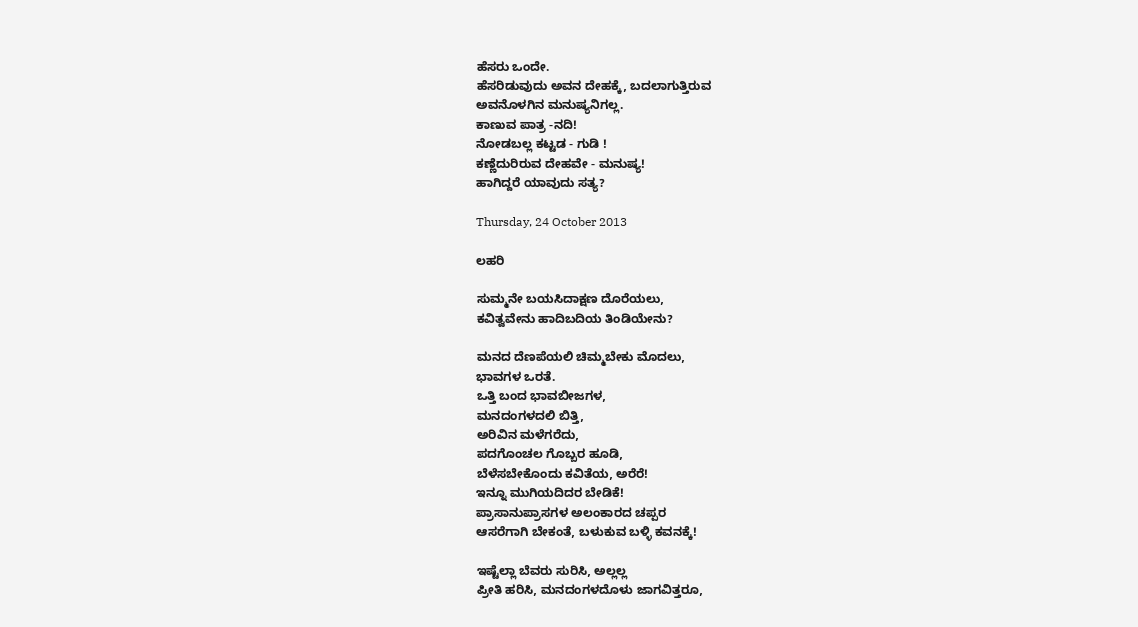ಹೆಸರು ಒಂದೇ.
ಹೆಸರಿಡುವುದು ಅವನ ದೇಹಕ್ಕೆ, ಬದಲಾಗುತ್ತಿರುವ
ಅವನೊಳಗಿನ ಮನುಷ್ಯನಿಗಲ್ಲ.
ಕಾಣುವ ಪಾತ್ರ -ನದಿ!
ನೋಡಬಲ್ಲ ಕಟ್ಟಡ - ಗುಡಿ !
ಕಣ್ಣೆದುರಿರುವ ದೇಹವೇ - ಮನುಷ್ಯ!
ಹಾಗಿದ್ದರೆ ಯಾವುದು ಸತ್ಯ?

Thursday, 24 October 2013

ಲಹರಿ

ಸುಮ್ಮನೇ ಬಯಸಿದಾಕ್ಷಣ ದೊರೆಯಲು,
ಕವಿತ್ವವೇನು ಹಾದಿಬದಿಯ ತಿಂಡಿಯೇನು?

ಮನದ ದೆಣಪೆಯಲಿ ಚಿಮ್ಮಬೇಕು ಮೊದಲು,
ಭಾವಗಳ ಒರತೆ.
ಒತ್ತಿ ಬಂದ ಭಾವಬೀಜಗಳ,
ಮನದಂಗಳದಲಿ ಬಿತ್ತಿ,
ಅರಿವಿನ ಮಳೆಗರೆದು,
ಪದಗೊಂಚಲ ಗೊಬ್ಬರ ಹೂಡಿ,
ಬೆಳೆಸಬೇಕೊಂದು ಕವಿತೆಯ, ಅರೆರೆ!
ಇನ್ನೂ ಮುಗಿಯದಿದರ ಬೇಡಿಕೆ!
ಪ್ರಾಸಾನುಪ್ರಾಸಗಳ ಅಲಂಕಾರದ ಚಪ್ಪರ
ಆಸರೆಗಾಗಿ ಬೇಕಂತೆ, ಬಳುಕುವ ಬಳ್ಳಿ ಕವನಕ್ಕೆ!

ಇಷ್ಟೆಲ್ಲಾ ಬೆವರು ಸುರಿಸಿ, ಅಲ್ಲಲ್ಲ
ಪ್ರೀತಿ ಹರಿಸಿ, ಮನದಂಗಳದೊಳು ಜಾಗವಿತ್ತರೂ,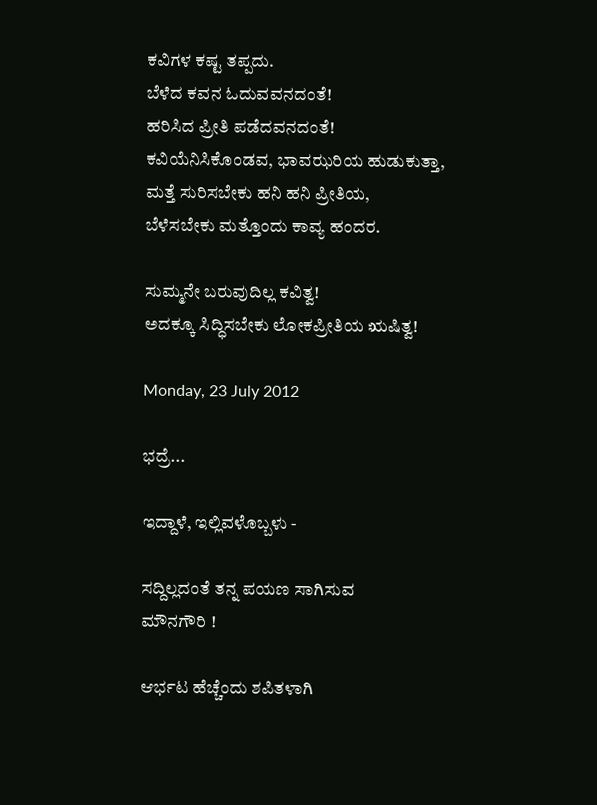ಕವಿಗಳ ಕಷ್ಟ ತಪ್ಪದು.
ಬೆಳೆದ ಕವನ ಓದುವವನದಂತೆ!
ಹರಿಸಿದ ಪ್ರೀತಿ ಪಡೆದವನದಂತೆ!
ಕವಿಯೆನಿಸಿಕೊಂಡವ, ಭಾವಝರಿಯ ಹುಡುಕುತ್ತಾ,
ಮತ್ತೆ ಸುರಿಸಬೇಕು ಹನಿ ಹನಿ ಪ್ರೀತಿಯ,
ಬೆಳೆಸಬೇಕು ಮತ್ತೊಂದು ಕಾವ್ಯ ಹಂದರ.

ಸುಮ್ಮನೇ ಬರುವುದಿಲ್ಲ ಕವಿತ್ವ!
ಅದಕ್ಕೂ ಸಿದ್ಧಿಸಬೇಕು ಲೋಕಪ್ರೀತಿಯ ಋಷಿತ್ವ!

Monday, 23 July 2012

ಭದ್ರೆ...

ಇದ್ದಾಳೆ, ಇಲ್ಲಿವಳೊಬ್ಬಳು -

ಸದ್ದಿಲ್ಲದಂತೆ ತನ್ನ ಪಯಣ ಸಾಗಿಸುವ
ಮೌನಗೌರಿ !

ಆರ್ಭಟ ಹೆಚ್ಚೆಂದು ಶಪಿತಳಾಗಿ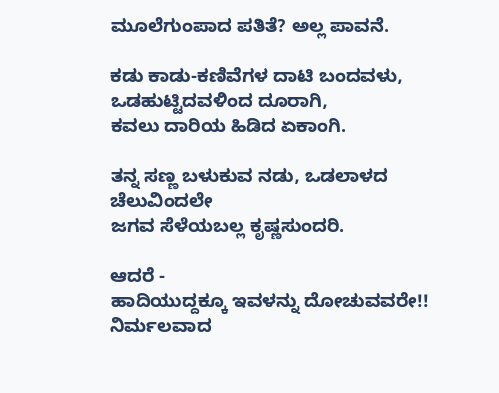ಮೂಲೆಗುಂಪಾದ ಪತಿತೆ? ಅಲ್ಲ ಪಾವನೆ.

ಕಡು ಕಾಡು-ಕಣಿವೆಗಳ ದಾಟಿ ಬಂದವಳು,
ಒಡಹುಟ್ಟಿದವಳಿಂದ ದೂರಾಗಿ,
ಕವಲು ದಾರಿಯ ಹಿಡಿದ ಏಕಾಂಗಿ.

ತನ್ನ ಸಣ್ಣ ಬಳುಕುವ ನಡು, ಒಡಲಾಳದ ಚೆಲುವಿಂದಲೇ
ಜಗವ ಸೆಳೆಯಬಲ್ಲ ಕೃಷ್ಣಸುಂದರಿ.

ಆದರೆ -
ಹಾದಿಯುದ್ದಕ್ಕೂ ಇವಳನ್ನು ದೋಚುವವರೇ!!
ನಿರ್ಮಲವಾದ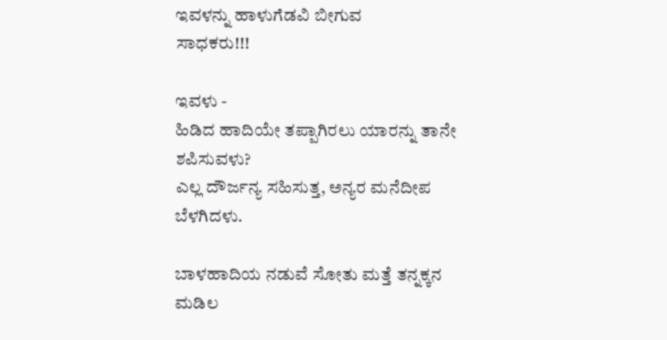ಇವಳನ್ನು ಹಾಳುಗೆಡವಿ ಬೀಗುವ
ಸಾಧಕರು!!!

ಇವಳು -
ಹಿಡಿದ ಹಾದಿಯೇ ತಪ್ಪಾಗಿರಲು ಯಾರನ್ನು ತಾನೇ
ಶಪಿಸುವಳು?
ಎಲ್ಲ ದೌರ್ಜನ್ಯ ಸಹಿಸುತ್ತ, ಅನ್ಯರ ಮನೆದೀಪ
ಬೆಳಗಿದಳು.

ಬಾಳಹಾದಿಯ ನಡುವೆ ಸೋತು ಮತ್ತೆ ತನ್ನಕ್ಕನ
ಮಡಿಲ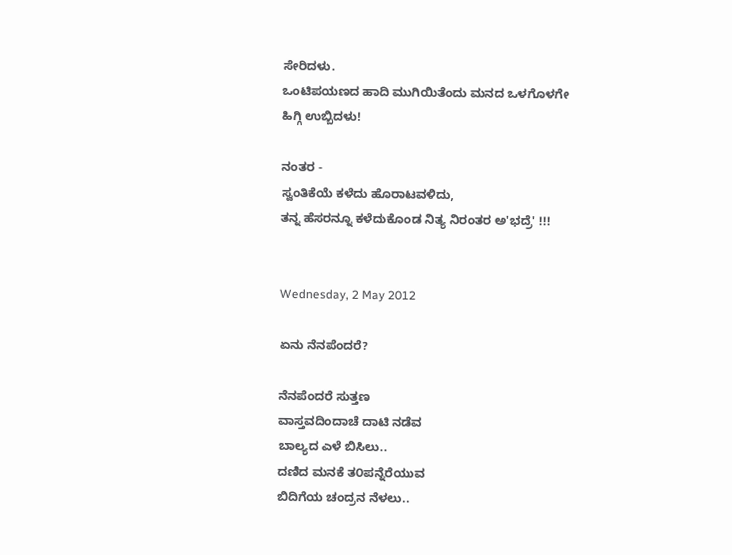ಸೇರಿದಳು.
ಒಂಟಿಪಯಣದ ಹಾದಿ ಮುಗಿಯಿತೆಂದು ಮನದ ಒಳಗೊಳಗೇ
ಹಿಗ್ಗಿ ಉಬ್ಬಿದಳು!

ನಂತರ -
ಸ್ವಂತಿಕೆಯೆ ಕಳೆದು ಹೊರಾಟವಳಿದು,
ತನ್ನ ಹೆಸರನ್ನೂ ಕಳೆದುಕೊಂಡ ನಿತ್ಯ ನಿರಂತರ ಅ'ಭದ್ರೆ' !!!


Wednesday, 2 May 2012

ಏನು ನೆನಪೆಂದರೆ?

ನೆನಪೆಂದರೆ ಸುತ್ತಣ
ವಾಸ್ತವದಿಂದಾಚೆ ದಾಟಿ ನಡೆವ
ಬಾಲ್ಯದ ಎಳೆ ಬಿಸಿಲು..
ದಣಿದ ಮನಕೆ ತ೦ಪನ್ನೆರೆಯುವ
ಬಿದಿಗೆಯ ಚಂದ್ರನ ನೆಳಲು..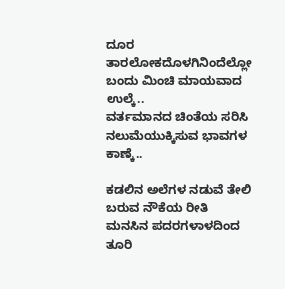ದೂರ ತಾರಲೋಕದೊಳಗಿನಿಂದೆಲ್ಲೋ
ಬಂದು ಮಿಂಚಿ ಮಾಯವಾದ ಉಲ್ಕೆ..
ವರ್ತಮಾನದ ಚಿಂತೆಯ ಸರಿಸಿ
ನಲುಮೆಯುಕ್ಕಿಸುವ ಭಾವಗಳ ಕಾಣ್ಕೆ..

ಕಡಲಿನ ಅಲೆಗಳ ನಡುವೆ ತೇಲಿ
ಬರುವ ನೌಕೆಯ ರೀತಿ
ಮನಸಿನ ಪದರಗಳಾಳದಿಂದ ತೂರಿ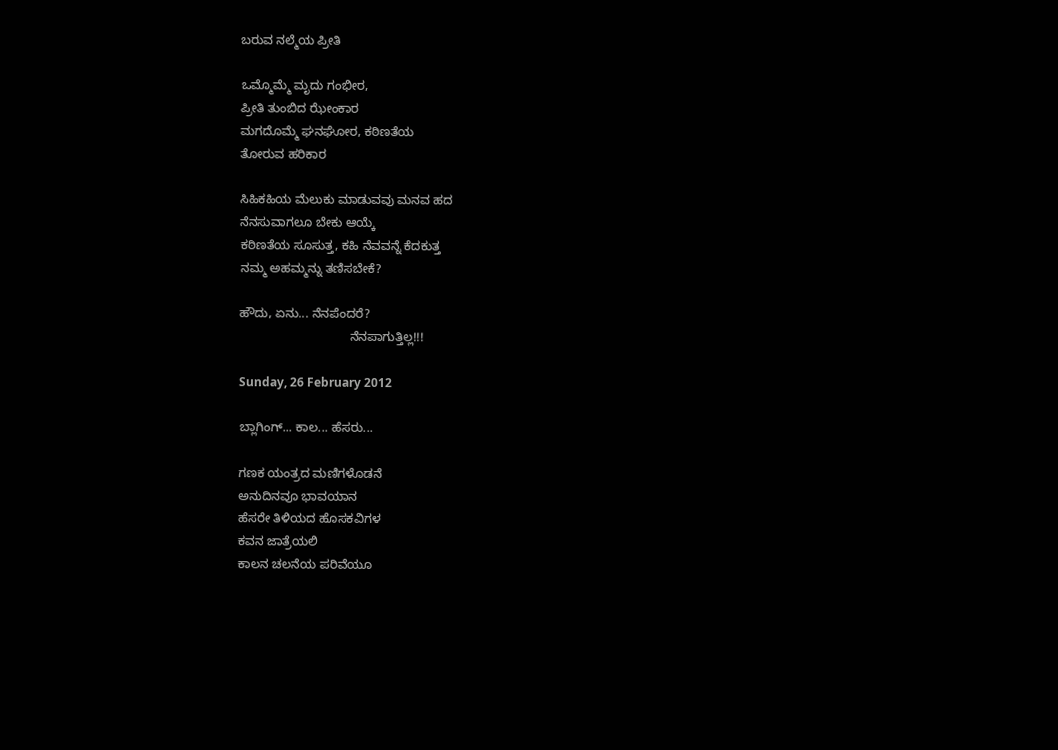ಬರುವ ನಲ್ಮೆಯ ಪ್ರೀತಿ

ಒಮ್ಮೊಮ್ಮೆ ಮೃದು ಗಂಭೀರ,
ಪ್ರೀತಿ ತುಂಬಿದ ಝೇಂಕಾರ
ಮಗದೊಮ್ಮೆ ಘನಘೋರ, ಕಠಿಣತೆಯ
ತೋರುವ ಹರಿಕಾರ

ಸಿಹಿಕಹಿಯ ಮೆಲುಕು ಮಾಡುವವು ಮನವ ಹದ
ನೆನಸುವಾಗಲೂ ಬೇಕು ಆಯ್ಕೆ
ಕಠಿಣತೆಯ ಸೂಸುತ್ತ, ಕಹಿ ನೆವವನ್ನೆ ಕೆದಕುತ್ತ
ನಮ್ಮ ಅಹಮ್ಮನ್ನು ತಣಿಸಬೇಕೆ?

ಹೌದು, ಏನು... ನೆನಪೆಂದರೆ?
                                ನೆನಪಾಗುತ್ತಿಲ್ಲ!!!

Sunday, 26 February 2012

ಬ್ಲಾಗಿಂಗ್... ಕಾಲ... ಹೆಸರು...

ಗಣಕ ಯಂತ್ರದ ಮಣಿಗಳೊಡನೆ
ಅನುದಿನವೂ ಭಾವಯಾನ
ಹೆಸರೇ ತಿಳಿಯದ ಹೊಸಕವಿಗಳ
ಕವನ ಜಾತ್ರೆಯಲಿ
ಕಾಲನ ಚಲನೆಯ ಪರಿವೆಯೂ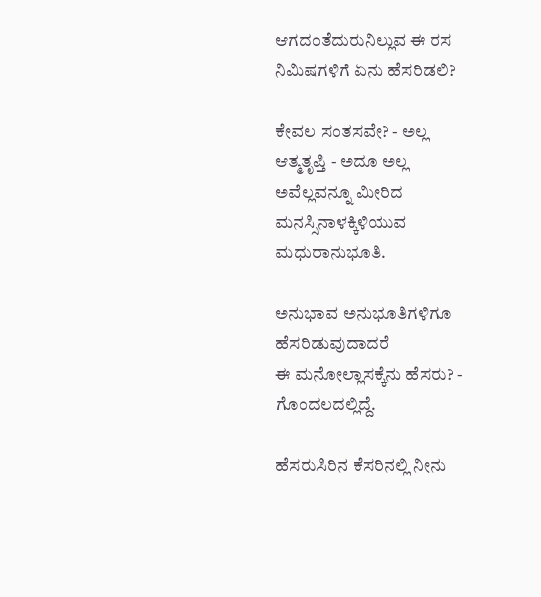ಆಗದಂತೆದುರುನಿಲ್ಲುವ ಈ ರಸ ನಿಮಿಷಗಳಿಗೆ ಏನು ಹೆಸರಿಡಲಿ?

ಕೇವಲ ಸಂತಸವೇ? - ಅಲ್ಲ
ಆತ್ಮತೃಪ್ತಿ - ಅದೂ ಅಲ್ಲ
ಅವೆಲ್ಲವನ್ನೂ ಮೀರಿದ ಮನಸ್ಸಿನಾಳಕ್ಕಿಳಿಯುವ
ಮಧುರಾನುಭೂತಿ.

ಅನುಭಾವ ಅನುಭೂತಿಗಳಿಗೂ ಹೆಸರಿಡುವುದಾದರೆ
ಈ ಮನೋಲ್ಲಾಸಕ್ಕೆನು ಹೆಸರು? - ಗೊಂದಲದಲ್ಲಿದ್ದೆ.

ಹೆಸರುಸಿರಿನ ಕೆಸರಿನಲ್ಲಿ ನೀನು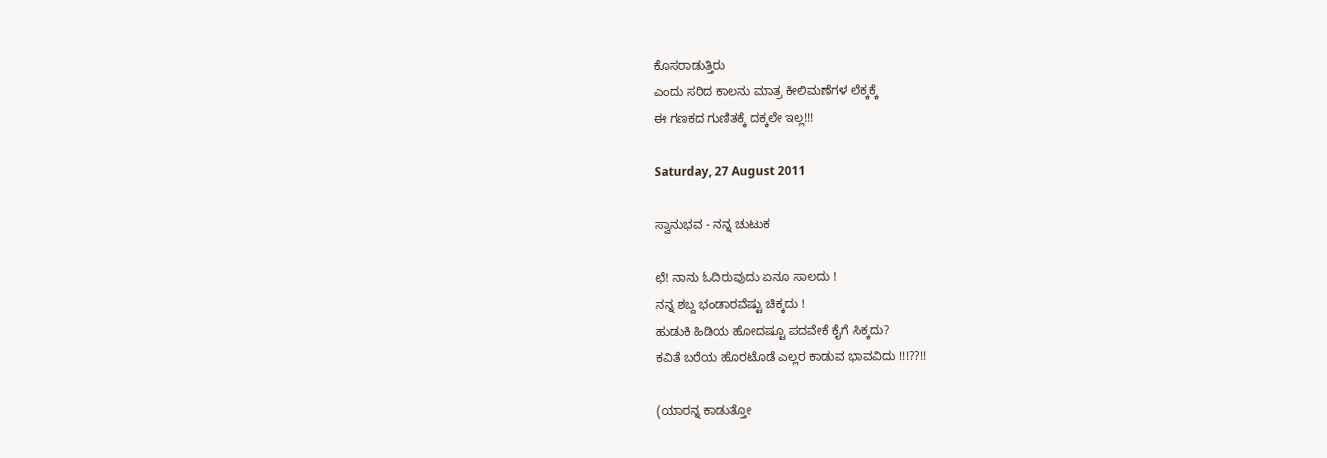ಕೊಸರಾಡುತ್ತಿರು
ಎಂದು ಸರಿದ ಕಾಲನು ಮಾತ್ರ ಕೀಲಿಮಣೆಗಳ ಲೆಕ್ಕಕ್ಕೆ
ಈ ಗಣಕದ ಗುಣಿತಕ್ಕೆ ದಕ್ಕಲೇ ಇಲ್ಲ!!!

Saturday, 27 August 2011

ಸ್ವಾನುಭವ - ನನ್ನ ಚುಟುಕ

ಛೆ! ನಾನು ಓದಿರುವುದು ಏನೂ ಸಾಲದು !
ನನ್ನ ಶಬ್ದ ಭಂಡಾರವೆಷ್ಟು ಚಿಕ್ಕದು !
ಹುಡುಕಿ ಹಿಡಿಯ ಹೋದಷ್ಟೂ ಪದವೇಕೆ ಕೈಗೆ ಸಿಕ್ಕದು?
ಕವಿತೆ ಬರೆಯ ಹೊರಟೊಡೆ ಎಲ್ಲರ ಕಾಡುವ ಭಾವವಿದು !!!??!!

(ಯಾರನ್ನ ಕಾಡುತ್ತೋ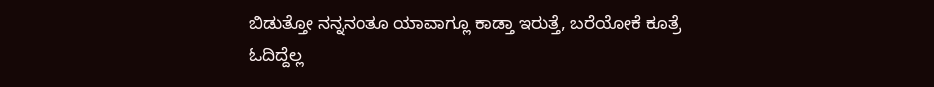ಬಿಡುತ್ತೋ ನನ್ನನಂತೂ ಯಾವಾಗ್ಲೂ ಕಾಡ್ತಾ ಇರುತ್ತೆ, ಬರೆಯೋಕೆ ಕೂತ್ರೆ ಓದಿದ್ದೆಲ್ಲ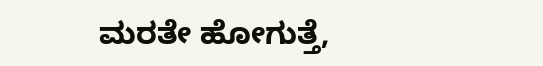ಮರತೇ ಹೋಗುತ್ತೆ,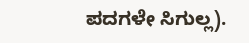ಪದಗಳೇ ಸಿಗುಲ್ಲ).